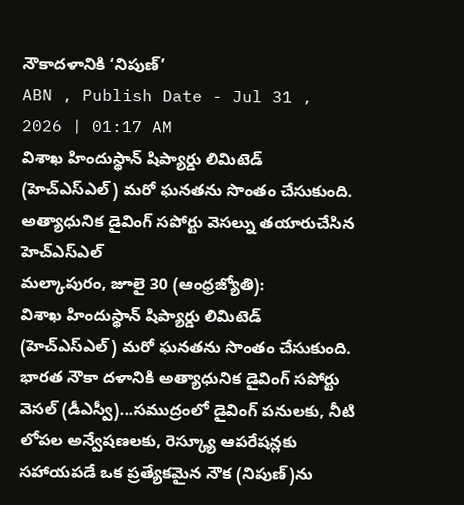నౌకాదళానికి ‘నిపుణ్’
ABN , Publish Date - Jul 31 , 2026 | 01:17 AM
విశాఖ హిందుస్థాన్ షిప్యార్డు లిమిటెడ్ (హెచ్ఎస్ఎల్) మరో ఘనతను సొంతం చేసుకుంది.
అత్యాధునిక డైవింగ్ సపోర్టు వెసల్ను తయారుచేసిన హెచ్ఎస్ఎల్
మల్కాపురం, జూలై 30 (ఆంధ్రజ్యోతి):
విశాఖ హిందుస్థాన్ షిప్యార్డు లిమిటెడ్ (హెచ్ఎస్ఎల్) మరో ఘనతను సొంతం చేసుకుంది. భారత నౌకా దళానికి అత్యాధునిక డైవింగ్ సపోర్టు వెసల్ (డీఎస్వీ)...సముద్రంలో డైవింగ్ పనులకు, నీటి లోపల అన్వేషణలకు, రెస్క్యూ ఆపరేషన్లకు సహాయపడే ఒక ప్రత్యేకమైన నౌక (నిపుణ్)ను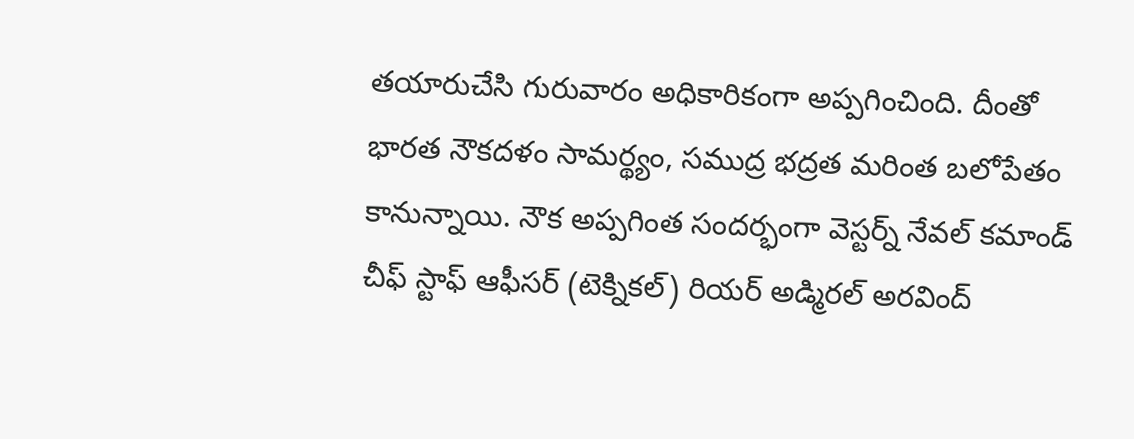తయారుచేసి గురువారం అధికారికంగా అప్పగించింది. దీంతో భారత నౌకదళం సామర్థ్యం, సముద్ర భద్రత మరింత బలోపేతం కానున్నాయి. నౌక అప్పగింత సందర్భంగా వెస్టర్న్ నేవల్ కమాండ్ చీఫ్ స్టాఫ్ ఆఫీసర్ (టెక్నికల్) రియర్ అడ్మిరల్ అరవింద్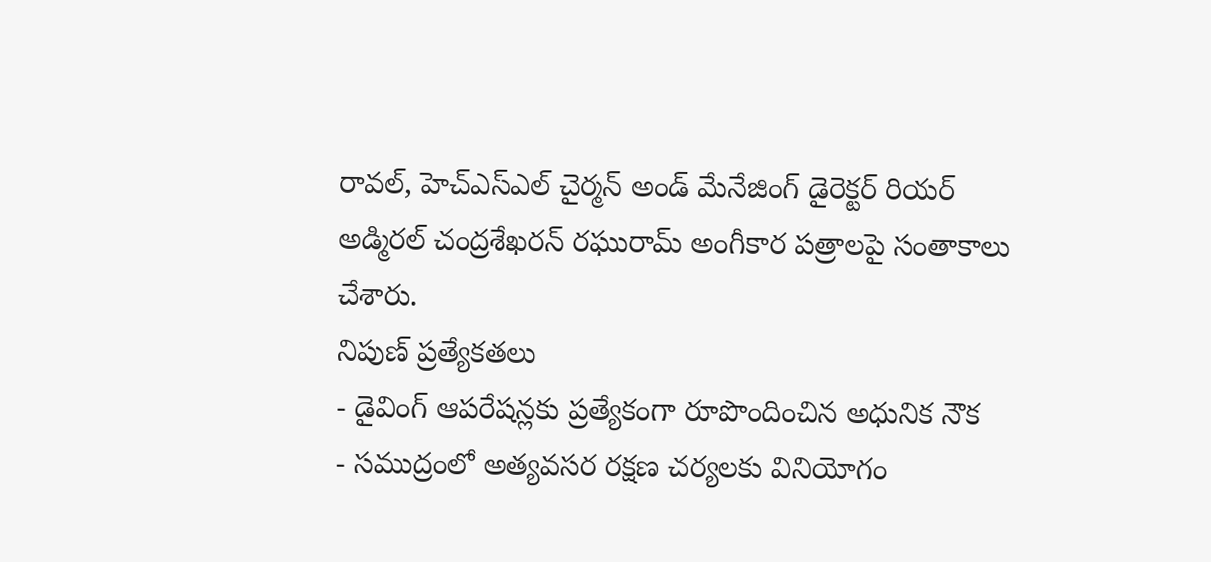రావల్, హెచ్ఎస్ఎల్ చైర్మన్ అండ్ మేనేజింగ్ డైరెక్టర్ రియర్ అడ్మిరల్ చంద్రశేఖరన్ రఘురామ్ అంగీకార పత్రాలపై సంతాకాలు చేశారు.
నిపుణ్ ప్రత్యేకతలు
- డైవింగ్ ఆపరేషన్లకు ప్రత్యేకంగా రూపొందించిన అధునిక నౌక
- సముద్రంలో అత్యవసర రక్షణ చర్యలకు వినియోగం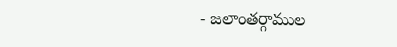- జలాంతర్గాముల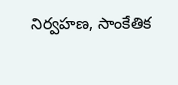నిర్వహణ, సాంకేతిక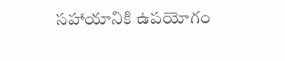సహాయానికి ఉపయోగం